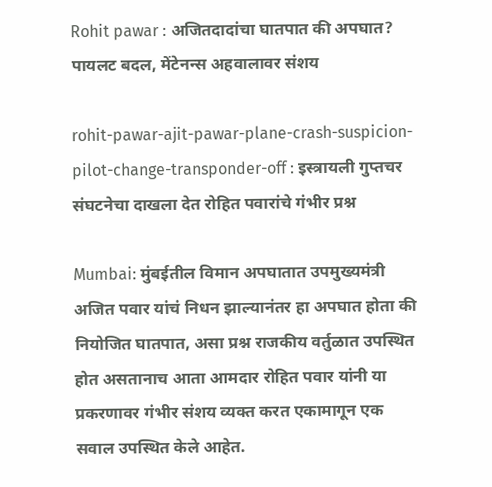Rohit pawar : अजितदादांचा घातपात की अपघात? पायलट बदल, मेंटेनन्स अहवालावर संशय

rohit-pawar-ajit-pawar-plane-crash-suspicion-pilot-change-transponder-off : इस्त्रायली गुप्तचर संघटनेचा दाखला देत रोहित पवारांचे गंभीर प्रश्न

Mumbai: मुंबईतील विमान अपघातात उपमुख्यमंत्री अजित पवार यांचं निधन झाल्यानंतर हा अपघात होता की नियोजित घातपात, असा प्रश्न राजकीय वर्तुळात उपस्थित होत असतानाच आता आमदार रोहित पवार यांनी या प्रकरणावर गंभीर संशय व्यक्त करत एकामागून एक सवाल उपस्थित केले आहेत.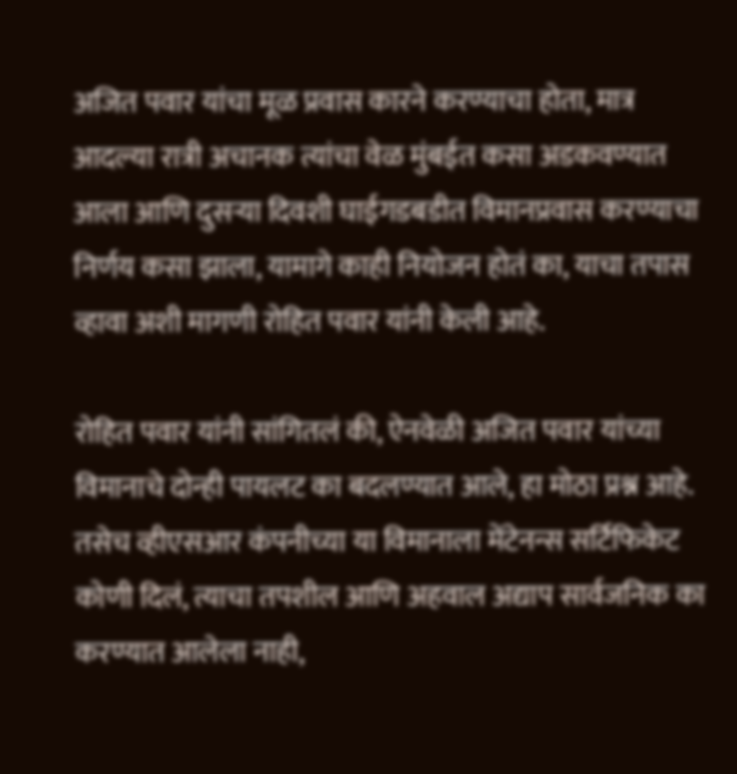अजित पवार यांचा मूळ प्रवास कारने करण्याचा होता, मात्र आदल्या रात्री अचानक त्यांचा वेळ मुंबईत कसा अडकवण्यात आला आणि दुसऱ्या दिवशी घाईगडबडीत विमानप्रवास करण्याचा निर्णय कसा झाला, यामागे काही नियोजन होतं का, याचा तपास व्हावा अशी मागणी रोहित पवार यांनी केली आहे.

रोहित पवार यांनी सांगितलं की, ऐनवेळी अजित पवार यांच्या विमानाचे दोन्ही पायलट का बदलण्यात आले, हा मोठा प्रश्न आहे. तसेच व्हीएसआर कंपनीच्या या विमानाला मेंटेनन्स सर्टिफिकेट कोणी दिलं, त्याचा तपशील आणि अहवाल अद्याप सार्वजनिक का करण्यात आलेला नाही,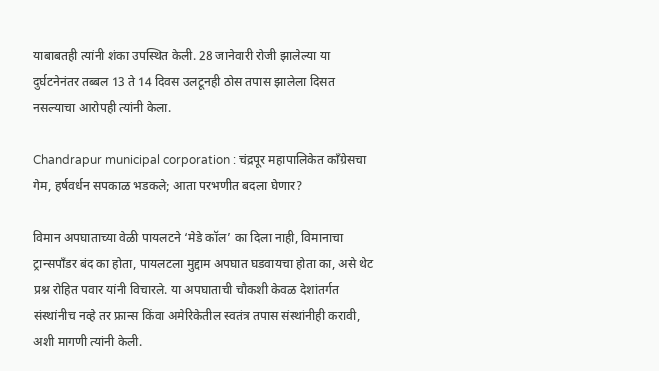याबाबतही त्यांनी शंका उपस्थित केली. 28 जानेवारी रोजी झालेल्या या दुर्घटनेनंतर तब्बल 13 ते 14 दिवस उलटूनही ठोस तपास झालेला दिसत नसल्याचा आरोपही त्यांनी केला.

Chandrapur municipal corporation : चंद्रपूर महापालिकेत काँग्रेसचा गेम, हर्षवर्धन सपकाळ भडकले; आता परभणीत बदला घेणार?

विमान अपघाताच्या वेळी पायलटने ‘मेडे कॉल’ का दिला नाही, विमानाचा ट्रान्सपाँडर बंद का होता, पायलटला मुद्दाम अपघात घडवायचा होता का, असे थेट प्रश्न रोहित पवार यांनी विचारले. या अपघाताची चौकशी केवळ देशांतर्गत संस्थांनीच नव्हे तर फ्रान्स किंवा अमेरिकेतील स्वतंत्र तपास संस्थांनीही करावी, अशी मागणी त्यांनी केली.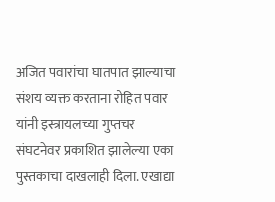अजित पवारांचा घातपात झाल्याचा संशय व्यक्त करताना रोहित पवार यांनी इस्त्रायलच्या गुप्तचर संघटनेवर प्रकाशित झालेल्या एका पुस्तकाचा दाखलाही दिला. एखाद्या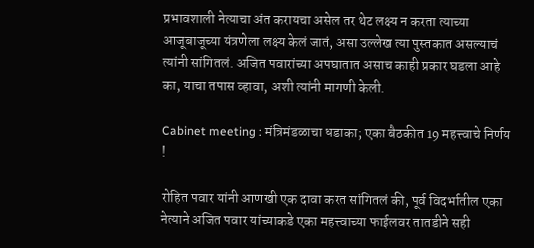प्रभावशाली नेत्याचा अंत करायचा असेल तर थेट लक्ष्य न करता त्याच्या आजूबाजूच्या यंत्रणेला लक्ष्य केलं जातं, असा उल्लेख त्या पुस्तकात असल्याचं त्यांनी सांगितलं. अजित पवारांच्या अपघातात असाच काही प्रकार घडला आहे का, याचा तपास व्हावा, अशी त्यांनी मागणी केली.

Cabinet meeting : मंत्रिमंडळाचा धडाका; एका बैठकीत 19 महत्त्वाचे निर्णय !

रोहित पवार यांनी आणखी एक दावा करत सांगितलं की, पूर्व विदर्भातील एका नेत्याने अजित पवार यांच्याकडे एका महत्त्वाच्या फाईलवर तातडीने सही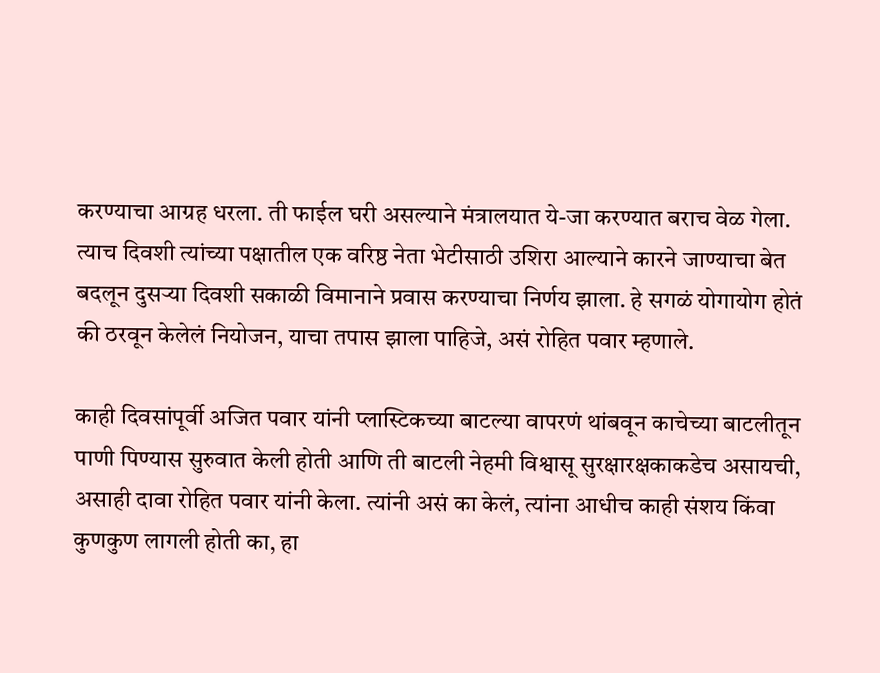करण्याचा आग्रह धरला. ती फाईल घरी असल्याने मंत्रालयात ये-जा करण्यात बराच वेळ गेला. त्याच दिवशी त्यांच्या पक्षातील एक वरिष्ठ नेता भेटीसाठी उशिरा आल्याने कारने जाण्याचा बेत बदलून दुसऱ्या दिवशी सकाळी विमानाने प्रवास करण्याचा निर्णय झाला. हे सगळं योगायोग होतं की ठरवून केलेलं नियोजन, याचा तपास झाला पाहिजे, असं रोहित पवार म्हणाले.

काही दिवसांपूर्वी अजित पवार यांनी प्लास्टिकच्या बाटल्या वापरणं थांबवून काचेच्या बाटलीतून पाणी पिण्यास सुरुवात केली होती आणि ती बाटली नेहमी विश्वासू सुरक्षारक्षकाकडेच असायची, असाही दावा रोहित पवार यांनी केला. त्यांनी असं का केलं, त्यांना आधीच काही संशय किंवा कुणकुण लागली होती का, हा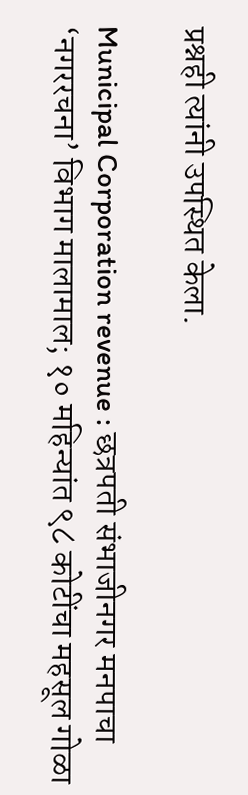प्रश्नही त्यांनी उपस्थित केला.

Municipal Corporation revenue : छत्रपती संभाजीनगर मनपाचा ‘नगररचना’ विभाग मालामाल; १० महिन्यांत ९८ कोटींचा महसूल गोळा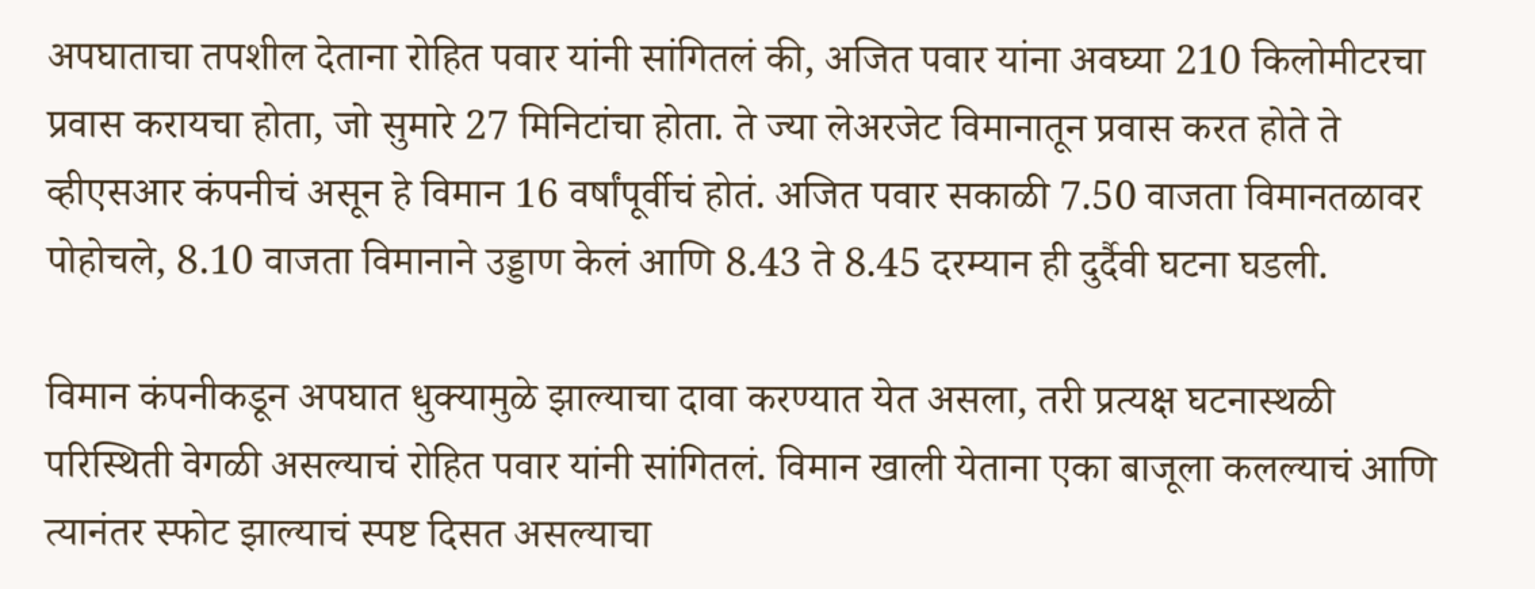अपघाताचा तपशील देताना रोहित पवार यांनी सांगितलं की, अजित पवार यांना अवघ्या 210 किलोमीटरचा प्रवास करायचा होता, जो सुमारे 27 मिनिटांचा होता. ते ज्या लेअरजेट विमानातून प्रवास करत होते ते व्हीएसआर कंपनीचं असून हे विमान 16 वर्षांपूर्वीचं होतं. अजित पवार सकाळी 7.50 वाजता विमानतळावर पोहोचले, 8.10 वाजता विमानाने उड्डाण केलं आणि 8.43 ते 8.45 दरम्यान ही दुर्दैवी घटना घडली.

विमान कंपनीकडून अपघात धुक्यामुळे झाल्याचा दावा करण्यात येत असला, तरी प्रत्यक्ष घटनास्थळी परिस्थिती वेगळी असल्याचं रोहित पवार यांनी सांगितलं. विमान खाली येताना एका बाजूला कलल्याचं आणि त्यानंतर स्फोट झाल्याचं स्पष्ट दिसत असल्याचा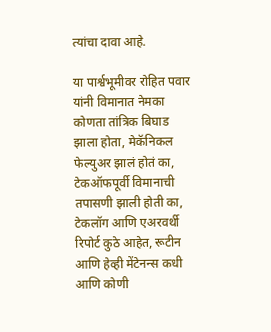त्यांचा दावा आहे.

या पार्श्वभूमीवर रोहित पवार यांनी विमानात नेमका कोणता तांत्रिक बिघाड झाला होता, मेकॅनिकल फेल्युअर झालं होतं का, टेकऑफपूर्वी विमानाची तपासणी झाली होती का, टेकलॉग आणि एअरवर्थी रिपोर्ट कुठे आहेत, रूटीन आणि हेव्ही मेंटेनन्स कधी आणि कोणी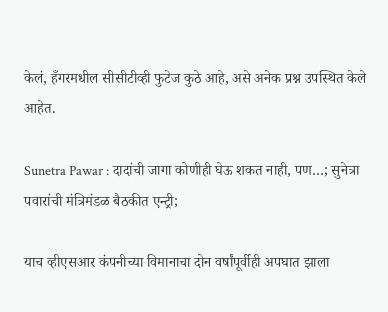केलं, हँगरमधील सीसीटीव्ही फुटेज कुठे आहे, असे अनेक प्रश्न उपस्थित केले आहेत.

Sunetra Pawar : दादांची जागा कोणीही घेऊ शकत नाही, पण…; सुनेत्रा पवारांची मंत्रिमंडळ बैठकीत एन्ट्री;

याच व्हीएसआर कंपनीच्या विमानाचा दोन वर्षांपूर्वीही अपघात झाला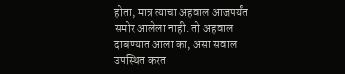होता, मात्र त्याचा अहवाल आजपर्यंत समोर आलेला नाही. तो अहवाल दाबण्यात आला का, असा सवाल उपस्थित करत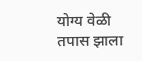योग्य वेळी तपास झाला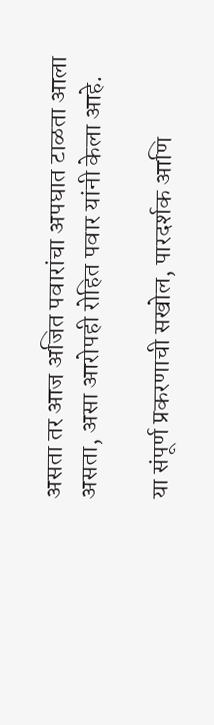असता तर आज अजित पवारांचा अपघात टाळता आला असता, असा आरोपही रोहित पवार यांनी केला आहे.

या संपूर्ण प्रकरणाची सखोल, पारदर्शक आणि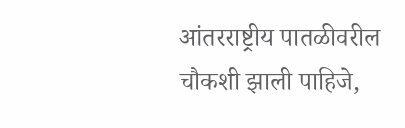आंतरराष्ट्रीय पातळीवरील चौकशी झाली पाहिजे,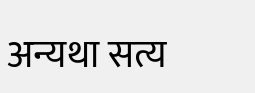अन्यथा सत्य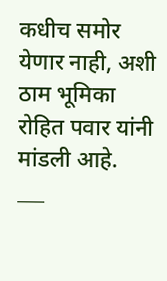कधीच समोर येणार नाही, अशी ठाम भूमिका रोहित पवार यांनी मांडली आहे.
___